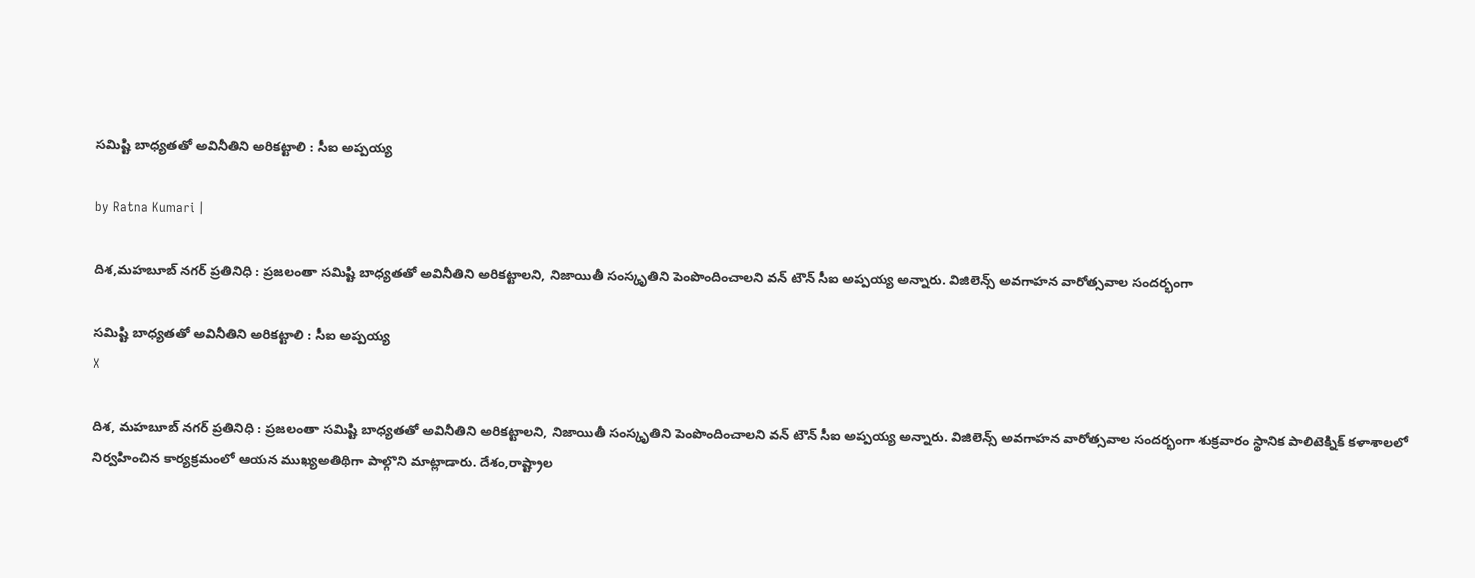సమిష్టి బాధ్యతతో అవినీతిని అరికట్టాలి : సీఐ అప్పయ్య

by Ratna Kumari |

దిశ,మహబూబ్ నగర్ ప్రతినిధి : ప్రజలంతా సమిష్టి బాధ్యతతో అవినీతిని అరికట్టాలని, నిజాయితీ సంస్కృతిని పెంపొందించాలని వన్ టౌన్ సీఐ అప్పయ్య అన్నారు. విజిలెన్స్ అవగాహన వారోత్సవాల సందర్భంగా

సమిష్టి బాధ్యతతో అవినీతిని అరికట్టాలి : సీఐ అప్పయ్య
X

దిశ, మహబూబ్ నగర్ ప్రతినిధి : ప్రజలంతా సమిష్టి బాధ్యతతో అవినీతిని అరికట్టాలని, నిజాయితీ సంస్కృతిని పెంపొందించాలని వన్ టౌన్ సీఐ అప్పయ్య అన్నారు. విజిలెన్స్ అవగాహన వారోత్సవాల సందర్భంగా శుక్రవారం స్థానిక పాలిటెక్నిక్ కళాశాలలో నిర్వహించిన కార్యక్రమంలో ఆయన ముఖ్యఅతిథిగా పాల్గొని మాట్లాడారు. దేశం,రాష్ట్రాల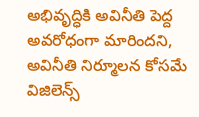అభివృద్ధికి అవినీతి పెద్ద అవరోధంగా మారిందని, అవినీతి నిర్మూలన కోసమే విజిలెన్స్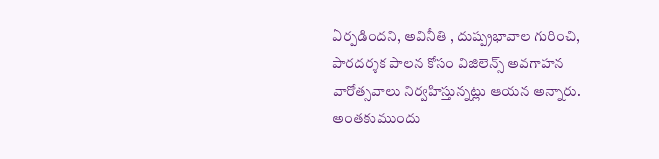ఏర్పడిందని, అవినీతి , దుష్ప్రభావాల గురించి, పారదర్శక పాలన కోసం విజిలెన్స్ అవగాహన వారోత్సవాలు నిర్వహిస్తున్నట్లు ఆయన అన్నారు. అంతకుముందు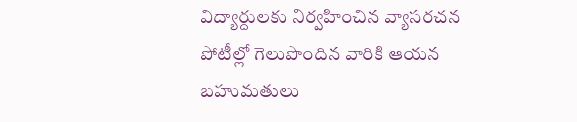విద్యార్దులకు నిర్వహించిన వ్యాసరచన పోటీల్లో గెలుపొందిన వారికి ఆయన బహుమతులు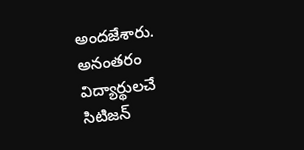అందజేశారు. అనంతరం విద్యార్థులచే సిటిజన్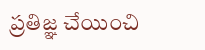ప్రతిజ్ఞ చేయించి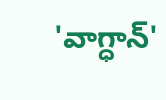'వాగ్ధాన్'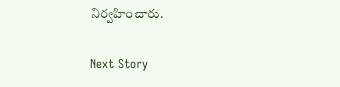నిర్వహించారు.

Next Story